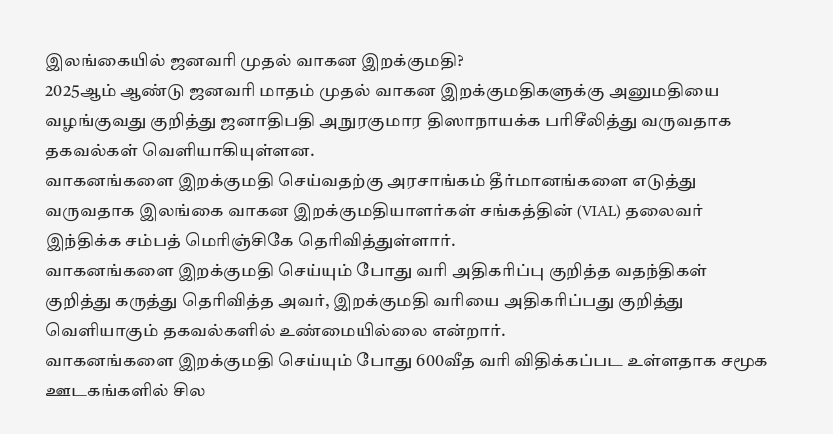இலங்கையில் ஜனவரி முதல் வாகன இறக்குமதி?
2025ஆம் ஆண்டு ஜனவரி மாதம் முதல் வாகன இறக்குமதிகளுக்கு அனுமதியை வழங்குவது குறித்து ஜனாதிபதி அநுரகுமார திஸாநாயக்க பரிசீலித்து வருவதாக தகவல்கள் வெளியாகியுள்ளன.
வாகனங்களை இறக்குமதி செய்வதற்கு அரசாங்கம் தீர்மானங்களை எடுத்து வருவதாக இலங்கை வாகன இறக்குமதியாளர்கள் சங்கத்தின் (VIAL) தலைவர் இந்திக்க சம்பத் மெரிஞ்சிகே தெரிவித்துள்ளார்.
வாகனங்களை இறக்குமதி செய்யும் போது வரி அதிகரிப்பு குறித்த வதந்திகள் குறித்து கருத்து தெரிவித்த அவர், இறக்குமதி வரியை அதிகரிப்பது குறித்து வெளியாகும் தகவல்களில் உண்மையில்லை என்றார்.
வாகனங்களை இறக்குமதி செய்யும் போது 600வீத வரி விதிக்கப்பட உள்ளதாக சமூக ஊடகங்களில் சில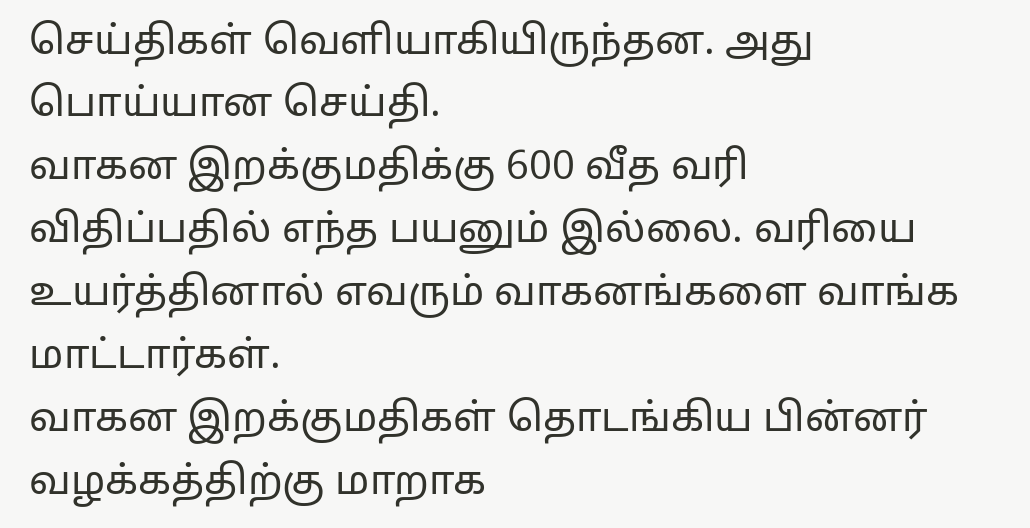செய்திகள் வெளியாகியிருந்தன. அது பொய்யான செய்தி.
வாகன இறக்குமதிக்கு 600 வீத வரி விதிப்பதில் எந்த பயனும் இல்லை. வரியை உயர்த்தினால் எவரும் வாகனங்களை வாங்க மாட்டார்கள்.
வாகன இறக்குமதிகள் தொடங்கிய பின்னர் வழக்கத்திற்கு மாறாக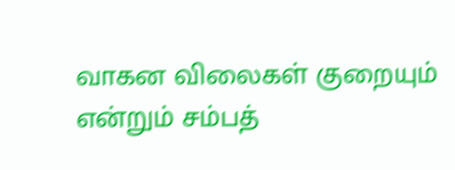வாகன விலைகள் குறையும் என்றும் சம்பத்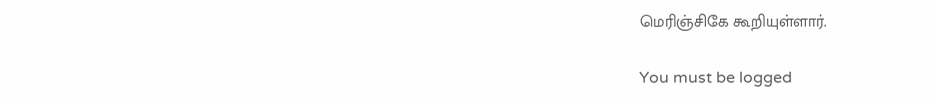மெரிஞ்சிகே கூறியுள்ளார்.

You must be logged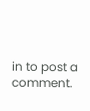in to post a comment.